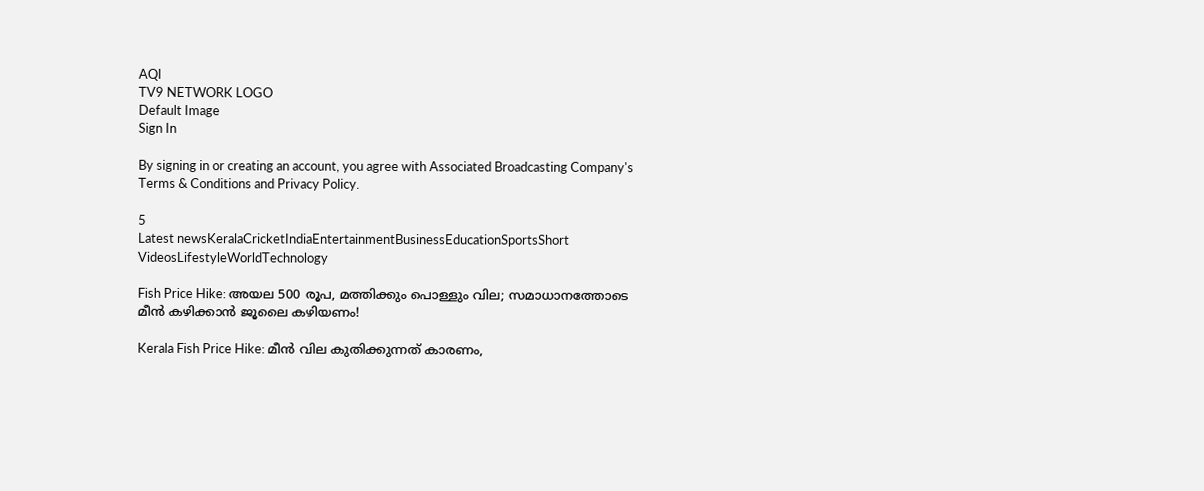AQI
TV9 NETWORK LOGO
Default Image
Sign In

By signing in or creating an account, you agree with Associated Broadcasting Company's Terms & Conditions and Privacy Policy.

5
Latest newsKeralaCricketIndiaEntertainmentBusinessEducationSportsShort VideosLifestyleWorldTechnology

Fish Price Hike: അയല 500 രൂപ, മത്തിക്കും പൊള്ളും വില; സമാധാനത്തോടെ മീൻ കഴിക്കാൻ ജൂലൈ കഴിയണം!

Kerala Fish Price Hike: മീൻ വില കുതിക്കുന്നത് കാരണം,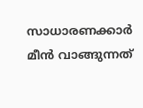സാധാരണക്കാർ മീൻ വാങ്ങുന്നത്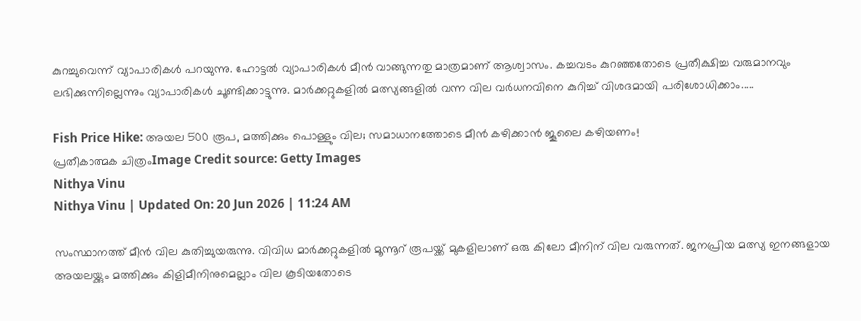കുറച്ചുവെന്ന് വ്യാപാരികൾ പറയുന്നു. ഹോട്ടൽ വ്യാപാരികൾ മീൻ വാങ്ങുന്നതു മാത്രമാണ് ആശ്വാസം. കച്ചവടം കുറഞ്ഞതോടെ പ്രതീക്ഷിച്ച വരുമാനവും ലഭിക്കുന്നില്ലെന്നും വ്യാപാരികൾ ചൂണ്ടിക്കാട്ടുന്നു. മാർക്കറ്റുകളിൽ മത്സ്യങ്ങളിൽ വന്ന വില വർധനവിനെ കുറിച്ച് വിശദമായി പരിശോധിക്കാം.....

Fish Price Hike: അയല 500 രൂപ, മത്തിക്കും പൊള്ളും വില; സമാധാനത്തോടെ മീൻ കഴിക്കാൻ ജൂലൈ കഴിയണം!
പ്രതീകാത്മക ചിത്രംImage Credit source: Getty Images
Nithya Vinu
Nithya Vinu | Updated On: 20 Jun 2026 | 11:24 AM

സംസ്ഥാനത്ത് മീൻ വില കുതിച്ചുയരുന്നു. വിവിധ മാർക്കറ്റുകളിൽ മൂന്നൂറ് രൂപയ്ക്ക് മുകളിലാണ് ഒരു കിലോ മീനിന് വില വരുന്നത്. ജനപ്രിയ മത്സ്യ ഇനങ്ങളായ അയലയ്ക്കും മത്തിക്കും കിളിമീനിനുമെല്ലാം വില കൂടിയതോടെ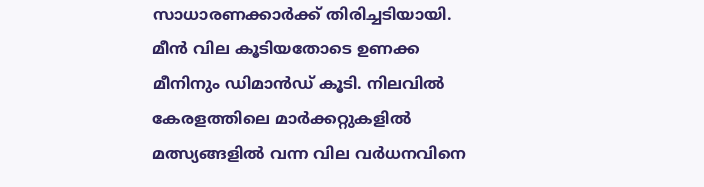സാധാരണക്കാർക്ക് തിരിച്ചടിയായി. മീൻ വില കൂടിയതോടെ ഉണക്ക മീനിനും ഡിമാൻഡ് കൂടി. നിലവിൽ കേരളത്തിലെ മാർക്കറ്റുകളിൽ മത്സ്യങ്ങളിൽ വന്ന വില വർധനവിനെ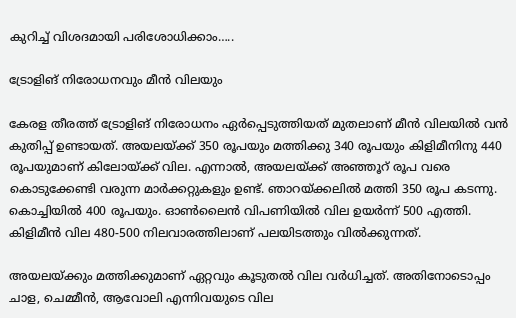കുറിച്ച് വിശദമായി പരിശോധിക്കാം…..

ട്രോളിങ് നിരോധനവും മീൻ വിലയും

കേരള തീരത്ത് ട്രോളിങ് നിരോധനം ഏർപ്പെടുത്തിയത് മുതലാണ് മീൻ വിലയിൽ വൻ കുതിപ്പ് ഉണ്ടായത്. അയലയ്ക്ക് 350 രൂപയും മത്തിക്കു 340 രൂപയും കിളിമീനിനു 440 രൂപയുമാണ് കിലോയ്ക്ക് വില. എന്നാൽ, അയലയ്ക്ക് അഞ്ഞൂറ് രൂപ വരെ കൊടുക്കേണ്ടി വരുന്ന മാർക്കറ്റുകളും ഉണ്ട്. ഞാറയ്ക്കലില്‍ മത്തി 350 രൂപ കടന്നു. കൊച്ചിയില്‍ 400 രൂപയും. ഓണ്‍ലൈന്‍ വിപണിയില്‍ വില ഉയര്‍ന്ന് 500 എത്തി. കിളിമീന്‍ വില 480-500 നിലവാരത്തിലാണ് പലയിടത്തും വിൽക്കുന്നത്.

അയലയ്ക്കും മത്തിക്കുമാണ് ഏറ്റവും കൂടുതൽ വില വർധിച്ചത്. അതിനോടൊപ്പം ചാള, ചെമ്മീന്‍, ആവോലി എന്നിവയുടെ വില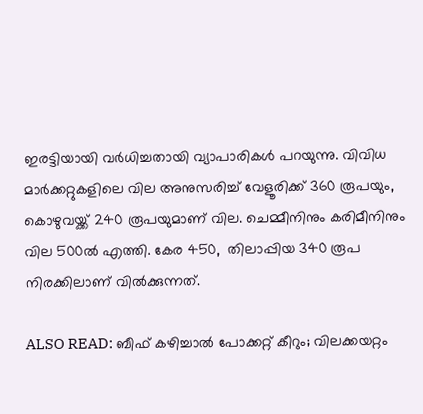ഇരട്ടിയായി വര്‍ധിച്ചതായി വ്യാപാരികൾ പറയുന്നു. വിവിധ മാർക്കറ്റുകളിലെ വില അനുസരിച്ച് വേളൂരിക്ക് 360 രൂപയും, കൊഴുവയ്ക്ക് 240 രൂപയുമാണ് വില. ചെമ്മീനിനും കരിമീനിനും വില 500ൽ എത്തി. കേര 450,  തിലാപ്പിയ 340 രൂപ നിരക്കിലാണ് വിൽക്കുന്നത്.

ALSO READ: ബീഫ് കഴിച്ചാല്‍ പോക്കറ്റ് കീറും; വിലക്കയറ്റം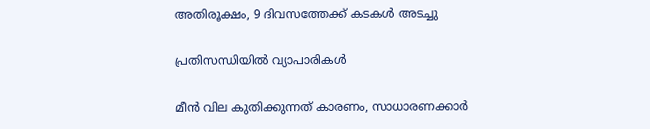അതിരൂക്ഷം, 9 ദിവസത്തേക്ക് കടകള്‍ അടച്ചു

പ്രതിസന്ധിയിൽ വ്യാപാരികൾ

മീൻ വില കുതിക്കുന്നത് കാരണം, സാധാരണക്കാർ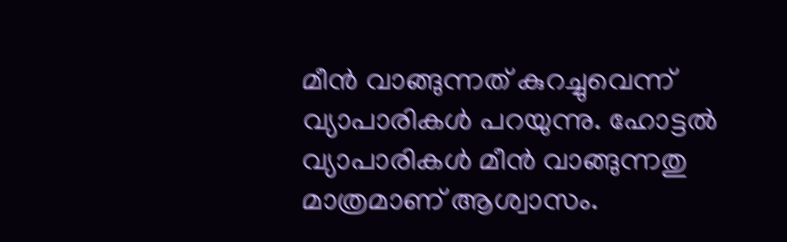മീൻ വാങ്ങുന്നത് കുറച്ചുവെന്ന് വ്യാപാരികൾ പറയുന്നു. ഹോട്ടൽ വ്യാപാരികൾ മീൻ വാങ്ങുന്നതു മാത്രമാണ് ആശ്വാസം.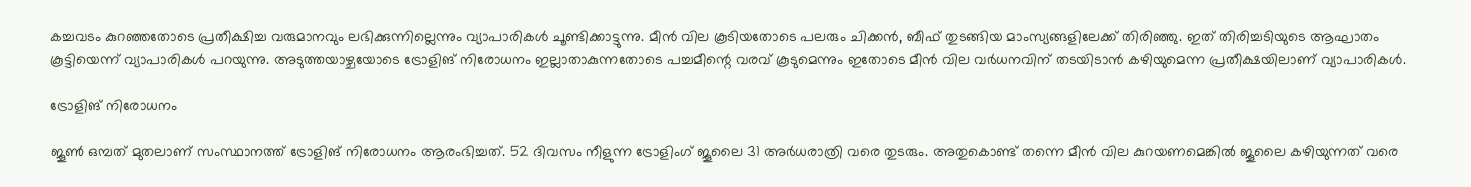കച്ചവടം കുറഞ്ഞതോടെ പ്രതീക്ഷിച്ച വരുമാനവും ലഭിക്കുന്നില്ലെന്നും വ്യാപാരികൾ ചൂണ്ടിക്കാട്ടുന്നു. മീൻ വില കൂടിയതോടെ പലരും ചിക്കൻ, ബീഫ് തുടങ്ങിയ മാംസ്യങ്ങളിലേക്ക് തിരിഞ്ഞു. ഇത് തിരിച്ചടിയുടെ ആഘാതം കൂട്ടിയെന്ന് വ്യാപാരികൾ പറയുന്നു. അടുത്തയാഴ്ചയോടെ ട്രോളിങ് നിരോധനം ഇല്ലാതാകുന്നതോടെ പച്ചമീന്റെ വരവ് കൂടുമെന്നും ഇതോടെ മീൻ വില വർധനവിന് തടയിടാൻ കഴിയുമെന്ന പ്രതീക്ഷയിലാണ് വ്യാപാരികൾ.

ട്രോളിങ് നിരോധനം

ജൂൺ ഒമ്പത് മുതലാണ് സംസ്ഥാനത്ത് ട്രോളിങ് നിരോധനം ആരംഭിച്ചത്. 52 ദിവസം നീളുന്ന ട്രോളിംഗ് ജൂലൈ 31 അർധരാത്രി വരെ തുടരും. അതുകൊണ്ട് തന്നെ മീൻ വില കുറയണമെങ്കിൽ ജൂലൈ കഴിയുന്നത് വരെ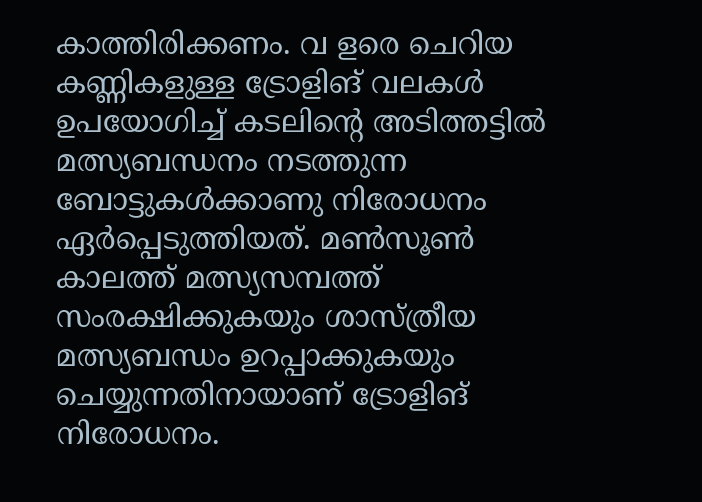കാത്തിരിക്കണം. വ ളരെ ചെറിയ കണ്ണികളുള്ള ട്രോളിങ് വലകൾ ഉപയോഗിച്ച് കടലിന്‍റെ അടിത്തട്ടിൽ മത്സ്യബന്ധനം നടത്തുന്ന ബോട്ടുകൾക്കാണു നിരോധനം ഏർപ്പെടുത്തിയത്. മൺസൂൺ കാലത്ത് മത്സ്യസമ്പത്ത് സംരക്ഷിക്കുകയും ശാസ്ത്രീയ മത്സ്യബന്ധം ഉറപ്പാക്കുകയും ചെയ്യുന്നതിനായാണ് ട്രോളിങ് നിരോധനം.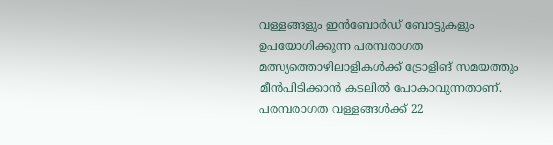വള്ളങ്ങളും ഇൻബോർഡ് ബോട്ടുകളും ഉപയോഗിക്കുന്ന പരമ്പരാഗത മത്സ്യത്തൊഴിലാളികൾക്ക് ട്രോളിങ് സമയത്തും മീൻപിടിക്കാൻ കടലിൽ പോകാവുന്നതാണ്. പരമ്പരാഗത വള്ളങ്ങൾക്ക് 22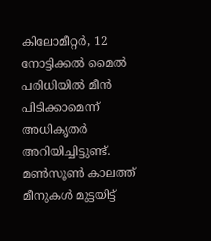കിലോമീറ്റർ, 12 നോട്ടിക്കൽ മൈൽ പരിധിയിൽ മീൻ പിടിക്കാമെന്ന് അധികൃതർ അറിയിച്ചിട്ടുണ്ട്. മൺസൂൺ കാലത്ത് മീനുകൾ മുട്ടയിട്ട്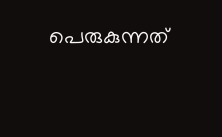പെരുകുന്നത്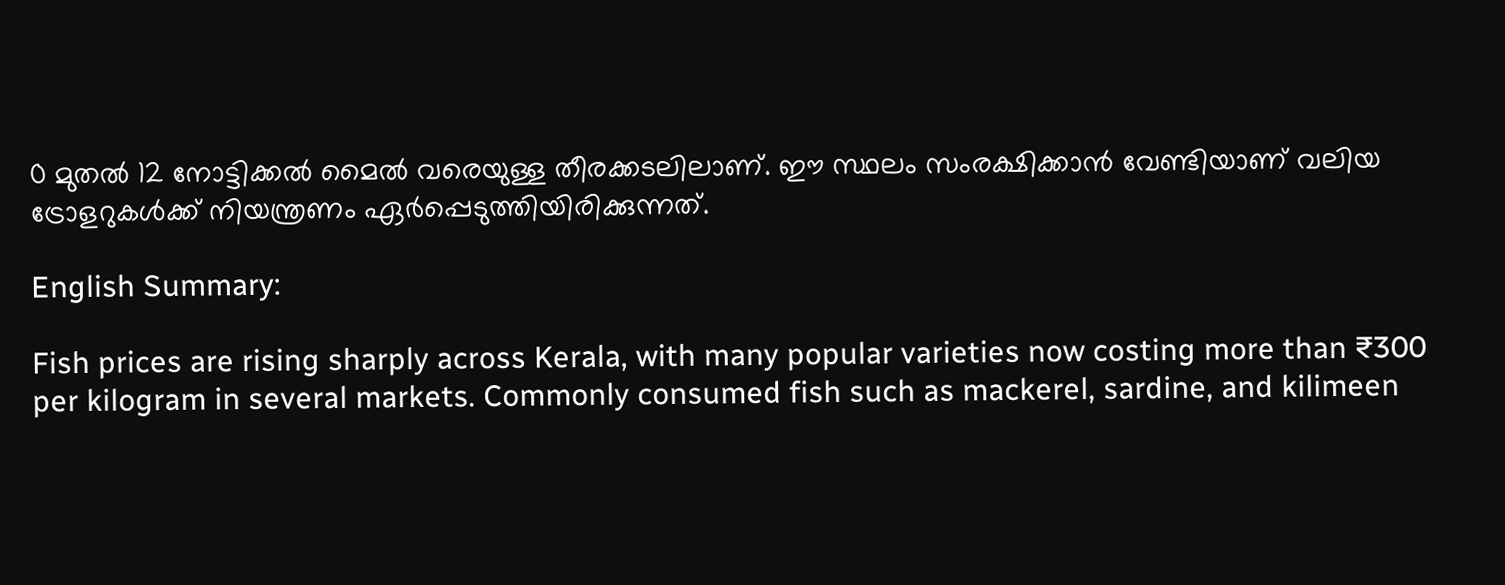0 മുതൽ 12 നോട്ടിക്കൽ മൈൽ വരെയുള്ള തീരക്കടലിലാണ്. ഈ സ്ഥലം സംരക്ഷിക്കാൻ വേണ്ടിയാണ് വലിയ ട്രോളറുകൾക്ക് നിയന്ത്രണം ഏർപ്പെടുത്തിയിരിക്കുന്നത്.

English Summary:

Fish prices are rising sharply across Kerala, with many popular varieties now costing more than ₹300 per kilogram in several markets. Commonly consumed fish such as mackerel, sardine, and kilimeen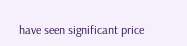have seen significant price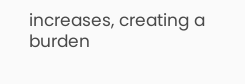increases, creating a burden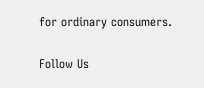for ordinary consumers.

Follow Us